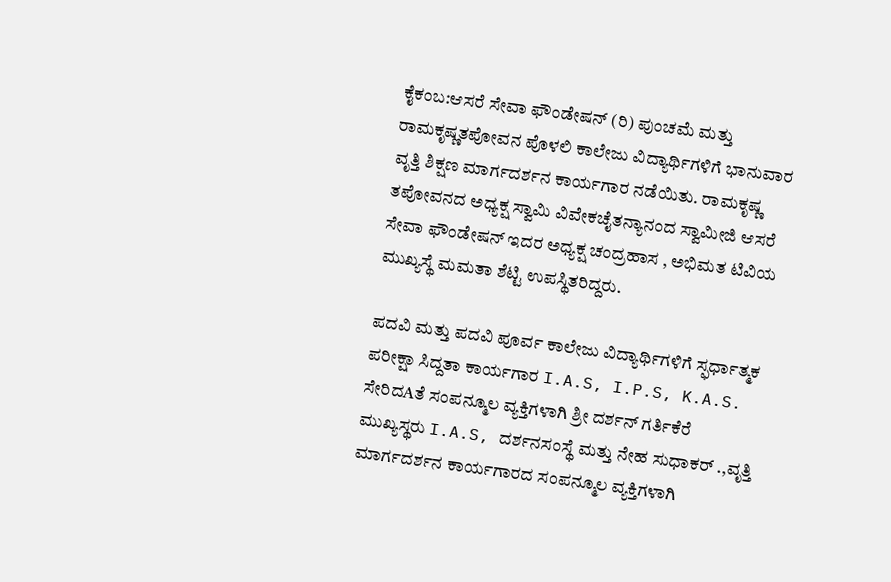ಕೈಕಂಬ:ಆಸರೆ ಸೇವಾ ಫೌಂಡೇಷನ್ (ರಿ) ಪುಂಚಮೆ ಮತ್ತು ರಾಮಕೃಷ್ಣತಪೋವನ ಪೊಳಲಿ ಕಾಲೇಜು ವಿದ್ಯಾರ್ಥಿಗಳಿಗೆ ಭಾನುವಾರ ವೃತ್ತಿ ಶಿಕ್ಷಣ ಮಾರ್ಗದರ್ಶನ ಕಾರ್ಯಗಾರ ನಡೆಯಿತು. ರಾಮಕೃಷ್ಣ ತಪೋವನದ ಅಧ್ಯಕ್ಷ ಸ್ವಾಮಿ ವಿವೇಕಚೈತನ್ಯಾನಂದ ಸ್ವಾಮೀಜಿ ಆಸರೆ ಸೇವಾ ಫೌಂಡೇಷನ್ ಇದರ ಅಧ್ಯಕ್ಷ ಚಂದ್ರಹಾಸ , ಅಭಿಮತ ಟಿವಿಯ ಮುಖ್ಯಸ್ಥೆ ಮಮತಾ ಶೆಟ್ಟಿ ಉಪಸ್ಥಿತರಿದ್ದರು.

ಪದವಿ ಮತ್ತು ಪದವಿ ಪೂರ್ವ ಕಾಲೇಜು ವಿದ್ಯಾರ್ಥಿಗಳಿಗೆ ಸ್ಫರ್ಧಾತ್ಮಕ ಪರೀಕ್ಷಾ ಸಿದ್ದತಾ ಕಾರ್ಯಗಾರ I.A.S, I.P.S, K.A.S. ಸೇರಿದAತೆ ಸಂಪನ್ಮೂಲ ವ್ಯಕ್ತಿಗಳಾಗಿ ಶ್ರೀ ದರ್ಶನ್ ಗರ್ತಿಕೆರೆ ಮುಖ್ಯಸ್ಥರು I.A.S, ದರ್ಶನಸಂಸ್ಥೆ ಮತ್ತು ನೇಹ ಸುಧಾಕರ್‌ .,ವೃತ್ತಿ ಮಾರ್ಗದರ್ಶನ ಕಾರ್ಯಗಾರದ ಸಂಪನ್ಮೂಲ ವ್ಯಕ್ತಿಗಳಾಗಿ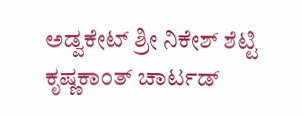ಅಡ್ವಕೇಟ್ ಶ್ರೀ ನಿಕೇಶ್ ಶೆಟ್ಟಿ ಕೃಷ್ಣಕಾಂತ್ ಚಾರ್ಟಡ್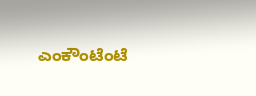ಎಂಕೌಂಟೆಂಟೆ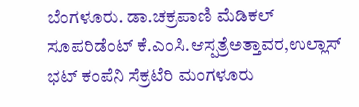ಬೆಂಗಳೂರು. ಡಾ.ಚಕ್ರಪಾಣಿ ಮೆಡಿಕಲ್ ಸೂಪರಿಡೆಂಟ್ ಕೆ.ಎಂಸಿ.ಆಸ್ಪತ್ರೆಅತ್ತಾವರ,ಉಲ್ಲಾಸ್ ಭಟ್ ಕಂಪೆನಿ ಸೆಕ್ರಟೆರಿ ಮಂಗಳೂರು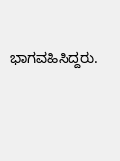ಭಾಗವಹಿಸಿದ್ದರು.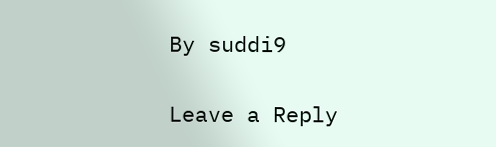By suddi9

Leave a Reply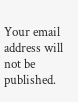Your email address will not be published.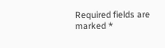Required fields are marked *